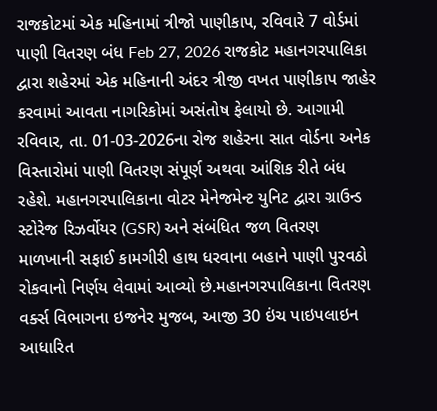રાજકોટમાં એક મહિનામાં ત્રીજો પાણીકાપ, રવિવારે 7 વોર્ડમાં પાણી વિતરણ બંધ Feb 27, 2026 રાજકોટ મહાનગરપાલિકા દ્વારા શહેરમાં એક મહિનાની અંદર ત્રીજી વખત પાણીકાપ જાહેર કરવામાં આવતા નાગરિકોમાં અસંતોષ ફેલાયો છે. આગામી રવિવાર, તા. 01-03-2026ના રોજ શહેરના સાત વોર્ડના અનેક વિસ્તારોમાં પાણી વિતરણ સંપૂર્ણ અથવા આંશિક રીતે બંધ રહેશે. મહાનગરપાલિકાના વોટર મેનેજમેન્ટ યુનિટ દ્વારા ગ્રાઉન્ડ સ્ટોરેજ રિઝર્વોયર (GSR) અને સંબંધિત જળ વિતરણ માળખાની સફાઈ કામગીરી હાથ ધરવાના બહાને પાણી પુરવઠો રોકવાનો નિર્ણય લેવામાં આવ્યો છે.મહાનગરપાલિકાના વિતરણ વર્ક્સ વિભાગના ઇજનેર મુજબ, આજી 30 ઇંચ પાઇપલાઇન આધારિત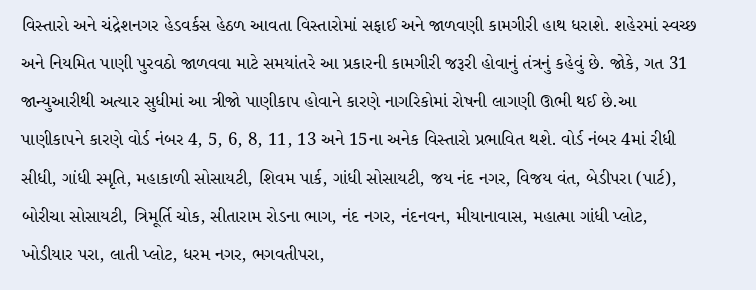વિસ્તારો અને ચંદ્રેશનગર હેડવર્કસ હેઠળ આવતા વિસ્તારોમાં સફાઈ અને જાળવણી કામગીરી હાથ ધરાશે. શહેરમાં સ્વચ્છ અને નિયમિત પાણી પુરવઠો જાળવવા માટે સમયાંતરે આ પ્રકારની કામગીરી જરૂરી હોવાનું તંત્રનું કહેવું છે. જોકે, ગત 31 જાન્યુઆરીથી અત્યાર સુધીમાં આ ત્રીજો પાણીકાપ હોવાને કારણે નાગરિકોમાં રોષની લાગણી ઊભી થઈ છે.આ પાણીકાપને કારણે વોર્ડ નંબર 4, 5, 6, 8, 11, 13 અને 15ના અનેક વિસ્તારો પ્રભાવિત થશે. વોર્ડ નંબર 4માં રીધી સીધી, ગાંધી સ્મૃતિ, મહાકાળી સોસાયટી, શિવમ પાર્ક, ગાંધી સોસાયટી, જય નંદ નગર, વિજય વંત, બેડીપરા (પાર્ટ), બોરીચા સોસાયટી, ત્રિમૂર્તિ ચોક, સીતારામ રોડના ભાગ, નંદ નગર, નંદનવન, મીયાનાવાસ, મહાત્મા ગાંધી પ્લોટ, ખોડીયાર પરા, લાતી પ્લોટ, ધરમ નગર, ભગવતીપરા,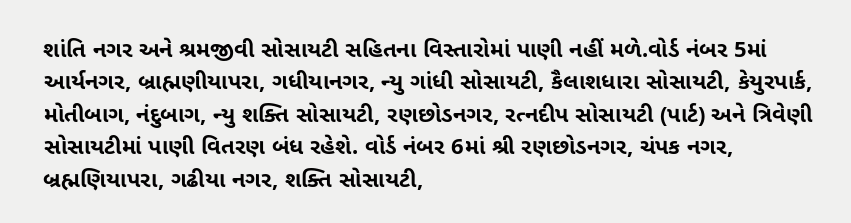શાંતિ નગર અને શ્રમજીવી સોસાયટી સહિતના વિસ્તારોમાં પાણી નહીં મળે.વોર્ડ નંબર 5માં આર્યનગર, બ્રાહ્મણીયાપરા, ગધીયાનગર, ન્યુ ગાંધી સોસાયટી, કૈલાશધારા સોસાયટી, કેયુરપાર્ક, મોતીબાગ, નંદુબાગ, ન્યુ શક્તિ સોસાયટી, રણછોડનગર, રત્નદીપ સોસાયટી (પાર્ટ) અને ત્રિવેણી સોસાયટીમાં પાણી વિતરણ બંધ રહેશે. વોર્ડ નંબર 6માં શ્રી રણછોડનગર, ચંપક નગર, બ્રહ્મણિયાપરા, ગઢીયા નગર, શક્તિ સોસાયટી,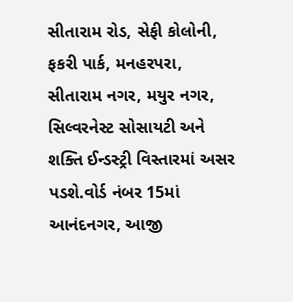સીતારામ રોડ, સેફી કોલોની, ફકરી પાર્ક, મનહરપરા, સીતારામ નગર, મયુર નગર, સિલ્વરનેસ્ટ સોસાયટી અને શક્તિ ઈન્ડસ્ટ્રી વિસ્તારમાં અસર પડશે.વોર્ડ નંબર 15માં આનંદનગર, આજી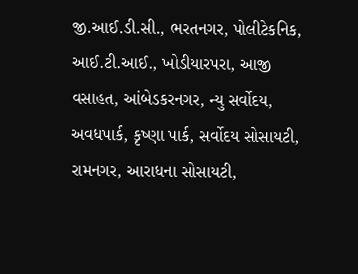જી.આઈ.ડી.સી., ભરતનગર, પોલીટેકનિક, આઈ.ટી.આઈ., ખોડીયારપરા, આજી વસાહત, આંબેડકરનગર, ન્યુ સર્વોદય, અવધપાર્ક, કૃષ્ણા પાર્ક, સર્વોદય સોસાયટી, રામનગર, આરાધના સોસાયટી,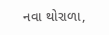નવા થોરાળા,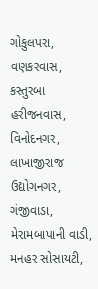ગોકુલપરા, વણકરવાસ, કસ્તુરબા હરીજનવાસ, વિનોદનગર, લાખાજીરાજ ઉદ્યોગનગર, ગંજીવાડા, મેરામબાપાની વાડી, મનહર સોસાયટી,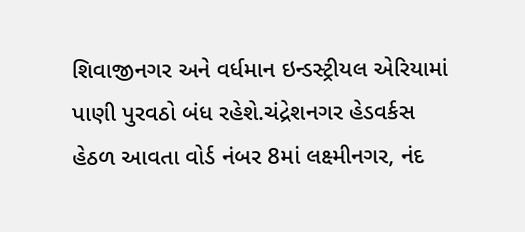શિવાજીનગર અને વર્ધમાન ઇન્ડસ્ટ્રીયલ એરિયામાં પાણી પુરવઠો બંધ રહેશે.ચંદ્રેશનગર હેડવર્કસ હેઠળ આવતા વોર્ડ નંબર 8માં લક્ષ્મીનગર, નંદ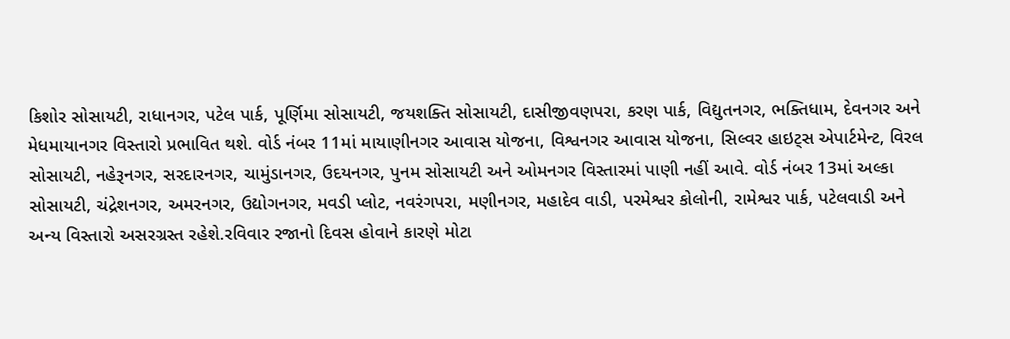કિશોર સોસાયટી, રાધાનગર, પટેલ પાર્ક, પૂર્ણિમા સોસાયટી, જયશક્તિ સોસાયટી, દાસીજીવણપરા, કરણ પાર્ક, વિદ્યુતનગર, ભક્તિધામ, દેવનગર અને મેધમાયાનગર વિસ્તારો પ્રભાવિત થશે. વોર્ડ નંબર 11માં માયાણીનગર આવાસ યોજના, વિશ્વનગર આવાસ યોજના, સિલ્વર હાઇટ્સ એપાર્ટમેન્ટ, વિરલ સોસાયટી, નહેરૂનગર, સરદારનગર, ચામુંડાનગર, ઉદયનગર, પુનમ સોસાયટી અને ઓમનગર વિસ્તારમાં પાણી નહીં આવે. વોર્ડ નંબર 13માં અલ્કા સોસાયટી, ચંદ્રેશનગર, અમરનગર, ઉદ્યોગનગર, મવડી પ્લોટ, નવરંગપરા, મણીનગર, મહાદેવ વાડી, પરમેશ્વર કોલોની, રામેશ્વર પાર્ક, પટેલવાડી અને અન્ય વિસ્તારો અસરગ્રસ્ત રહેશે.રવિવાર રજાનો દિવસ હોવાને કારણે મોટા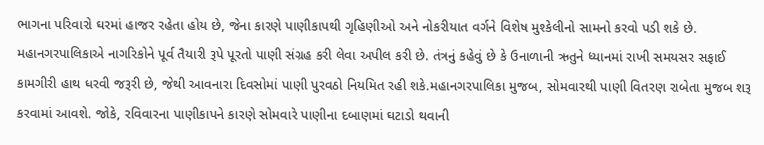ભાગના પરિવારો ઘરમાં હાજર રહેતા હોય છે, જેના કારણે પાણીકાપથી ગૃહિણીઓ અને નોકરીયાત વર્ગને વિશેષ મુશ્કેલીનો સામનો કરવો પડી શકે છે. મહાનગરપાલિકાએ નાગરિકોને પૂર્વ તૈયારી રૂપે પૂરતો પાણી સંગ્રહ કરી લેવા અપીલ કરી છે. તંત્રનું કહેવું છે કે ઉનાળાની ઋતુને ધ્યાનમાં રાખી સમયસર સફાઈ કામગીરી હાથ ધરવી જરૂરી છે, જેથી આવનારા દિવસોમાં પાણી પુરવઠો નિયમિત રહી શકે.મહાનગરપાલિકા મુજબ, સોમવારથી પાણી વિતરણ રાબેતા મુજબ શરૂ કરવામાં આવશે. જોકે, રવિવારના પાણીકાપને કારણે સોમવારે પાણીના દબાણમાં ઘટાડો થવાની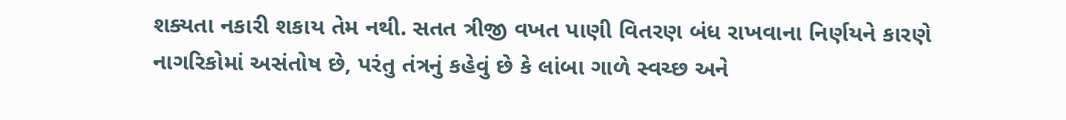શક્યતા નકારી શકાય તેમ નથી. સતત ત્રીજી વખત પાણી વિતરણ બંધ રાખવાના નિર્ણયને કારણે નાગરિકોમાં અસંતોષ છે, પરંતુ તંત્રનું કહેવું છે કે લાંબા ગાળે સ્વચ્છ અને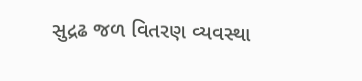સુદ્રઢ જળ વિતરણ વ્યવસ્થા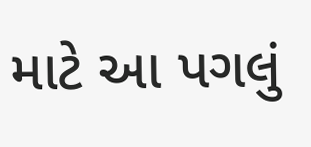માટે આ પગલું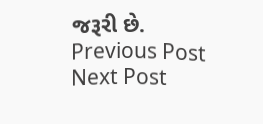જરૂરી છે. Previous Post Next Post